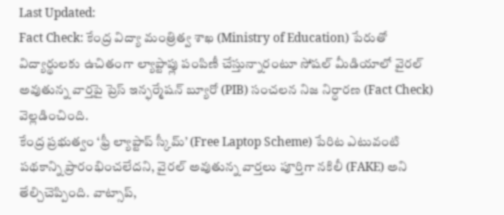Last Updated:
Fact Check: కేంద్ర విద్యా మంత్రిత్వ శాఖ (Ministry of Education) పేరుతో విద్యార్థులకు ఉచితంగా ల్యాప్టాప్లు పంపిణీ చేస్తున్నారంటూ సోషల్ మీడియాలో వైరల్ అవుతున్న వార్తపై ప్రెస్ ఇన్ఫర్మేషన్ బ్యూరో (PIB) సంచలన నిజ నిర్ధారణ (Fact Check) వెల్లడించింది.
కేంద్ర ప్రభుత్వం ‘ఫ్రీ ల్యాప్టాప్ స్కీమ్’ (Free Laptop Scheme) పేరిట ఎటువంటి పథకాన్ని ప్రారంభించలేదని, వైరల్ అవుతున్న వార్తలు పూర్తిగా నకిలీ (FAKE) అని తేల్చిచెప్పింది. వాట్సాప్,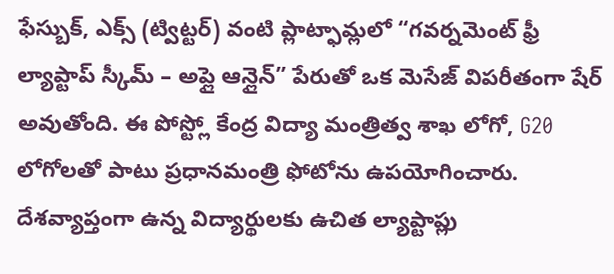ఫేస్బుక్, ఎక్స్ (ట్విట్టర్) వంటి ప్లాట్ఫామ్లలో “గవర్నమెంట్ ఫ్రీ ల్యాప్టాప్ స్కీమ్ – అప్లై ఆన్లైన్” పేరుతో ఒక మెసేజ్ విపరీతంగా షేర్ అవుతోంది. ఈ పోస్ట్లో కేంద్ర విద్యా మంత్రిత్వ శాఖ లోగో, G20 లోగోలతో పాటు ప్రధానమంత్రి ఫోటోను ఉపయోగించారు. దేశవ్యాప్తంగా ఉన్న విద్యార్థులకు ఉచిత ల్యాప్టాప్లు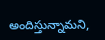అందిస్తున్నామని,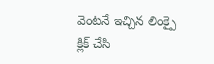వెంటనే ఇచ్చిన లింక్పై క్లిక్ చేసి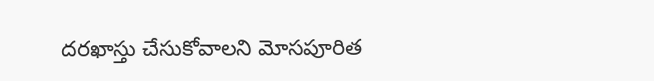దరఖాస్తు చేసుకోవాలని మోసపూరిత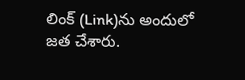లింక్ (Link)ను అందులో జత చేశారు.